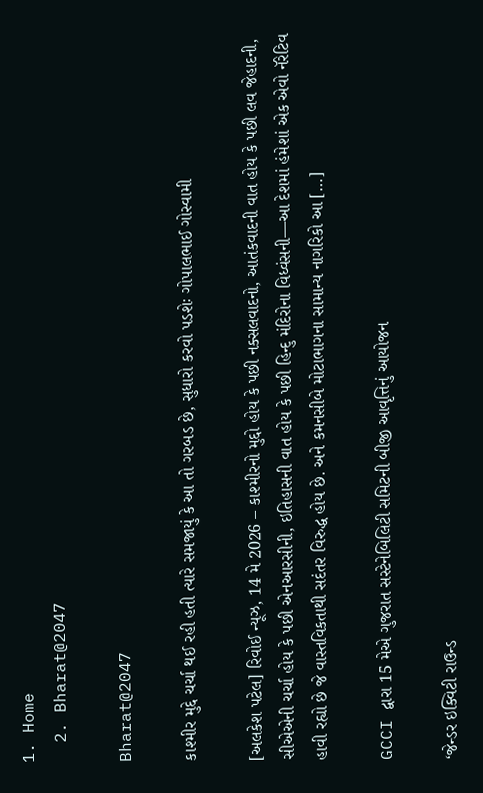1. Home
  2. Bharat@2047

Bharat@2047

કાશ્મીર મુદ્દે ચર્ચા થઈ રહી હતી ત્યારે સમજાયું કે આ તો ગરબડ છે, સુધારો કરવો પડશેઃ ગોપાલભાઈ ગોસ્વામી

[અલકેશ પટેલ] રિવોઈ ન્યૂઝ, 14 મે 2026 – કાશ્મીરનો મુદ્દો હોય કે પછી નક્સલવાદનો, આતંકવાદની વાત હોય કે પછી લવ જેહાદની, સીએએની ચર્ચા હોય કે પછી એનઆરસીની, ઇતિહાસની વાત હોય કે પછી હિન્દુ મંદિરોના વિધ્વંસની—આ દેશમાં હંમેશાં એક એવો નૅરેટિવ હાવી રહ્યો છે જે વાસ્તવિકતાથી સદંતર વિરુદ્ધ હોય છે. અને કમનસીબે મોટાભાગના સામાન્ય નાગરિકો આ […]

GCCI દ્વારા 15 મેએ ગુજરાત સસ્ટેનેબિલિટી સમિટની બીજી આવૃત્તિનું આયોજન

‘જેન્ડર ઇક્વિટી રાઉન્ડ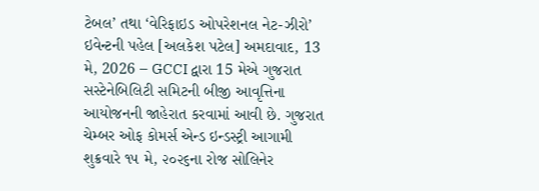ટેબલ’ તથા ‘વેરિફાઇડ ઓપરેશનલ નેટ-ઝીરો’ ઇવેન્ટની પહેલ [અલકેશ પટેલ] અમદાવાદ, 13 મે, 2026 – GCCI દ્વારા 15 મેએ ગુજરાત સસ્ટેનેબિલિટી સમિટની બીજી આવૃત્તિના આયોજનની જાહેરાત કરવામાં આવી છે. ગુજરાત ચેમ્બર ઓફ કોમર્સ એન્ડ ઇન્ડસ્ટ્રી આગામી શુક્રવારે ૧૫ મે, ૨૦૨૬ના રોજ સોલિનેર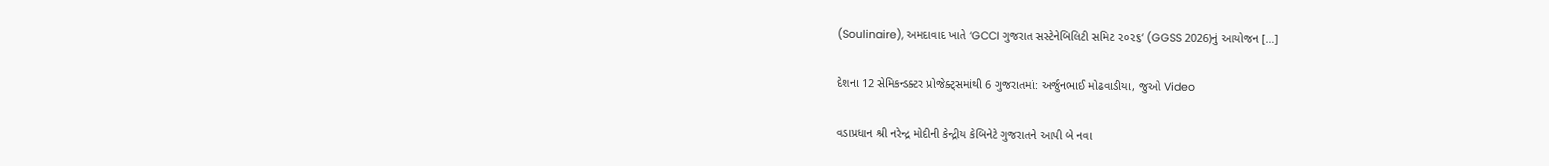(Soulinaire), અમદાવાદ ખાતે ‘GCCI ગુજરાત સસ્ટેનેબિલિટી સમિટ ૨૦૨૬‘ (GGSS 2026)નું આયોજન […]

દેશના 12 સેમિકન્ડક્ટર પ્રોજેક્ટ્સમાંથી 6 ગુજરાતમાં: અર્જુનભાઈ મોઢવાડીયા, જુઓ Video

વડાપ્રધાન શ્રી નરેન્દ્ર મોદીની કેન્દ્રીય કેબિનેટે ગુજરાતને આપી બે નવા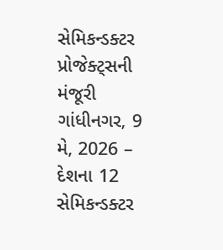સેમિકન્ડક્ટર પ્રોજેક્ટ્સની મંજૂરી ગાંધીનગર, 9 મે, 2026 – દેશના 12 સેમિકન્ડક્ટર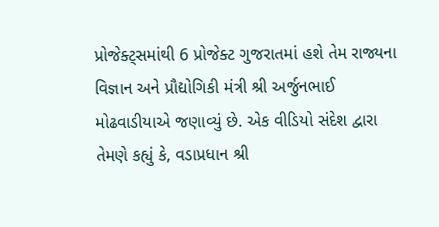પ્રોજેક્ટ્સમાંથી 6 પ્રોજેક્ટ ગુજરાતમાં હશે તેમ રાજ્યના વિજ્ઞાન અને પ્રૌદ્યોગિકી મંત્રી શ્રી અર્જુનભાઈ મોઢવાડીયાએ જણાવ્યું છે. એક વીડિયો સંદેશ દ્વારા તેમણે કહ્યું કે, વડાપ્રધાન શ્રી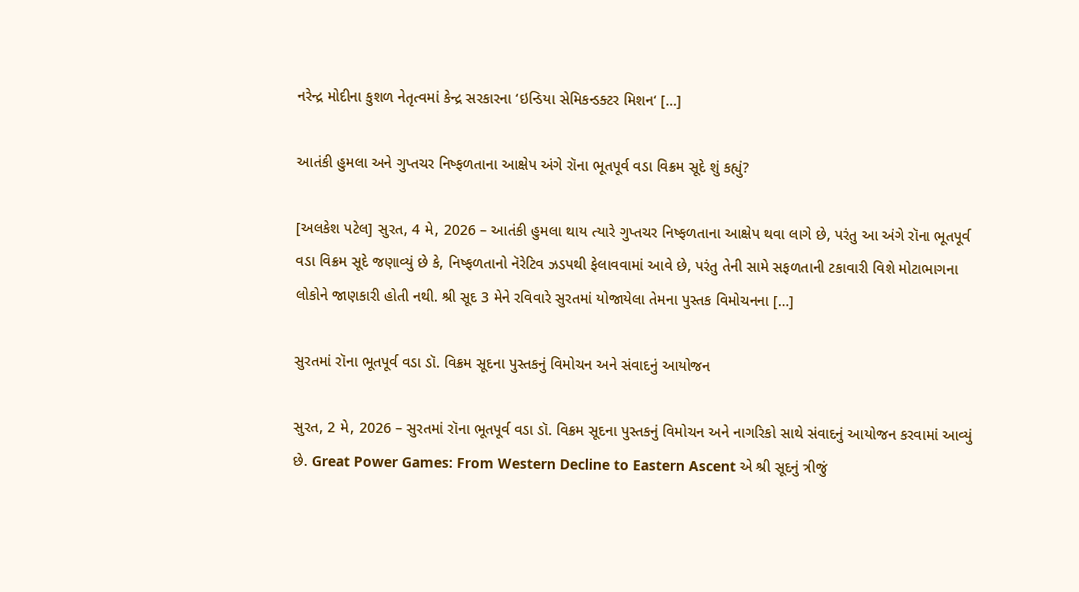નરેન્દ્ર મોદીના કુશળ નેતૃત્વમાં કેન્દ્ર સરકારના ‘ઇન્ડિયા સેમિકન્ડક્ટર મિશન‘ […]

આતંકી હુમલા અને ગુપ્તચર નિષ્ફળતાના આક્ષેપ અંગે રૉના ભૂતપૂર્વ વડા વિક્રમ સૂદે શું કહ્યું?

[અલકેશ પટેલ] સુરત, 4 મે, 2026 – આતંકી હુમલા થાય ત્યારે ગુપ્તચર નિષ્ફળતાના આક્ષેપ થવા લાગે છે, પરંતુ આ અંગે રૉના ભૂતપૂર્વ વડા વિક્રમ સૂદે જણાવ્યું છે કે, નિષ્ફળતાનો નૅરેટિવ ઝડપથી ફેલાવવામાં આવે છે, પરંતુ તેની સામે સફળતાની ટકાવારી વિશે મોટાભાગના લોકોને જાણકારી હોતી નથી. શ્રી સૂદ 3 મેને રવિવારે સુરતમાં યોજાયેલા તેમના પુસ્તક વિમોચનના […]

સુરતમાં રૉના ભૂતપૂર્વ વડા ડૉ. વિક્રમ સૂદના પુસ્તકનું વિમોચન અને સંવાદનું આયોજન

સુરત, 2 મે, 2026 – સુરતમાં રૉના ભૂતપૂર્વ વડા ડૉ. વિક્રમ સૂદના પુસ્તકનું વિમોચન અને નાગરિકો સાથે સંવાદનું આયોજન કરવામાં આવ્યું છે. Great Power Games: From Western Decline to Eastern Ascent એ શ્રી સૂદનું ત્રીજું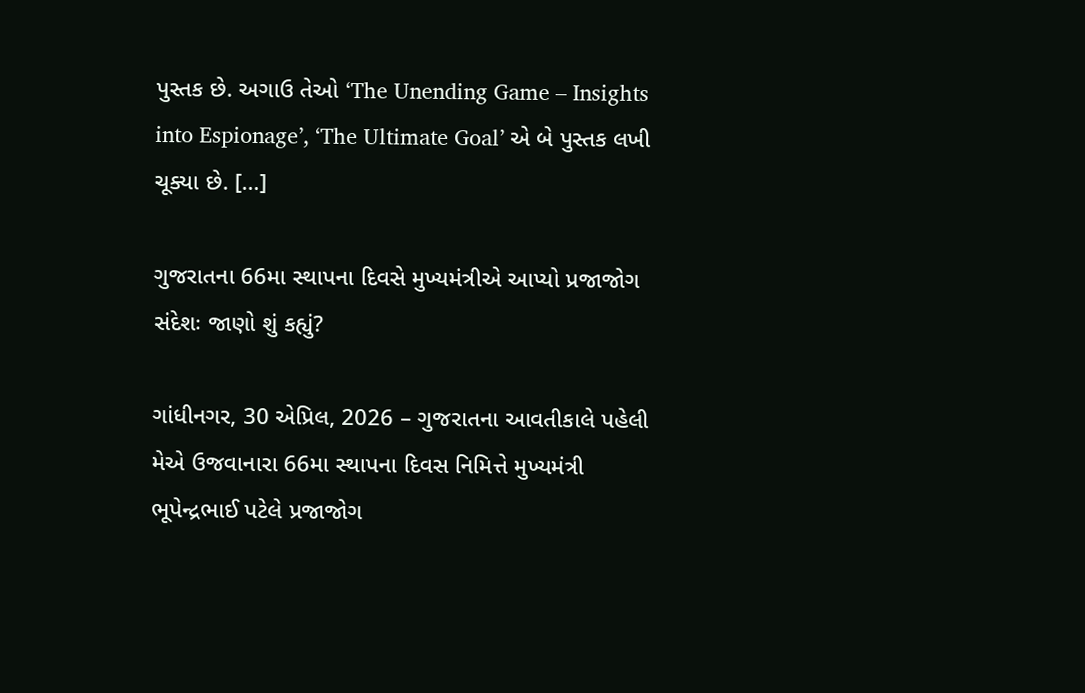પુસ્તક છે. અગાઉ તેઓ ‘The Unending Game – Insights into Espionage’, ‘The Ultimate Goal’ એ બે પુસ્તક લખી ચૂક્યા છે. […]

ગુજરાતના 66મા સ્થાપના દિવસે મુખ્યમંત્રીએ આપ્યો પ્રજાજોગ સંદેશઃ જાણો શું કહ્યું?

ગાંધીનગર, 30 એપ્રિલ, 2026 – ગુજરાતના આવતીકાલે પહેલી મેએ ઉજવાનારા 66મા સ્થાપના દિવસ નિમિત્તે મુખ્યમંત્રી ભૂપેન્દ્રભાઈ પટેલે પ્રજાજોગ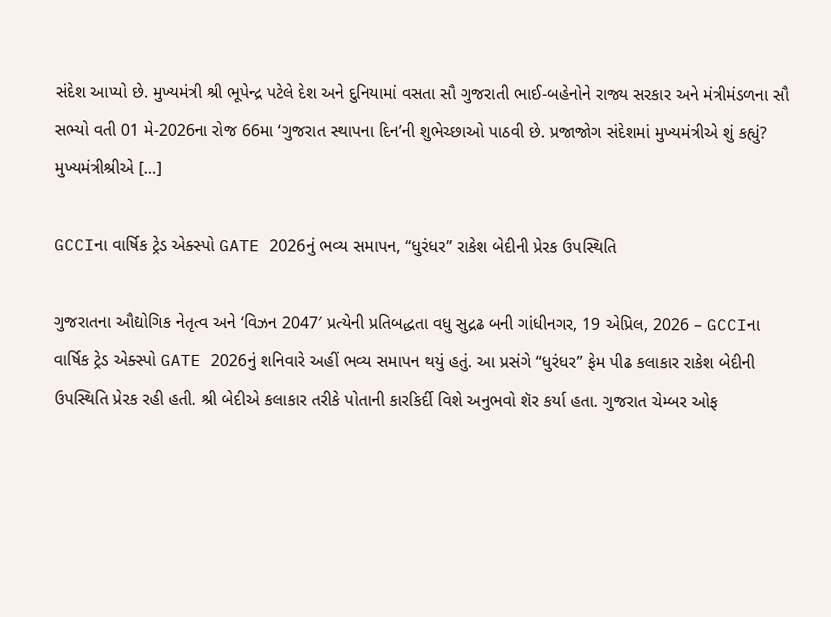સંદેશ આપ્યો છે. મુખ્યમંત્રી શ્રી ભૂપેન્દ્ર પટેલે દેશ અને દુનિયામાં વસતા સૌ ગુજરાતી ભાઈ-બહેનોને રાજ્ય સરકાર અને મંત્રીમંડળના સૌ સભ્યો વતી 01 મે-2026ના રોજ 66મા ‘ગુજરાત સ્થાપના દિન’ની શુભેચ્છાઓ પાઠવી છે. પ્રજાજોગ સંદેશમાં મુખ્યમંત્રીએ શું કહ્યું? મુખ્યમંત્રીશ્રીએ […]

GCCIના વાર્ષિક ટ્રેડ એક્સ્પો GATE 2026નું ભવ્ય સમાપન, “ધુરંધર” રાકેશ બેદીની પ્રેરક ઉપસ્થિતિ

ગુજરાતના ઔદ્યોગિક નેતૃત્વ અને ‘વિઝન 2047′ પ્રત્યેની પ્રતિબદ્ધતા વધુ સુદ્રઢ બની ગાંધીનગર, 19 એપ્રિલ, 2026 – GCCIના વાર્ષિક ટ્રેડ એક્સ્પો GATE 2026નું શનિવારે અહીં ભવ્ય સમાપન થયું હતું. આ પ્રસંગે “ધુરંધર” ફેમ પીઢ કલાકાર રાકેશ બેદીની ઉપસ્થિતિ પ્રેરક રહી હતી. શ્રી બેદીએ કલાકાર તરીકે પોતાની કારકિર્દી વિશે અનુભવો શૅર કર્યા હતા. ગુજરાત ચેમ્બર ઓફ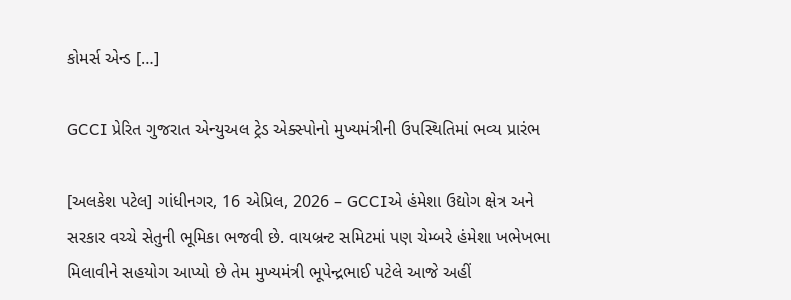કોમર્સ એન્ડ […]

GCCI પ્રેરિત ગુજરાત એન્યુઅલ ટ્રેડ એક્સ્પોનો મુખ્યમંત્રીની ઉપસ્થિતિમાં ભવ્ય પ્રારંભ

[અલકેશ પટેલ] ગાંધીનગર, 16 એપ્રિલ, 2026 – GCCIએ હંમેશા ઉદ્યોગ ક્ષેત્ર અને સરકાર વચ્ચે સેતુની ભૂમિકા ભજવી છે. વાયબ્રન્ટ સમિટમાં પણ ચેમ્બરે હંમેશા ખભેખભા મિલાવીને સહયોગ આપ્યો છે તેમ મુખ્યમંત્રી ભૂપેન્દ્રભાઈ પટેલે આજે અહીં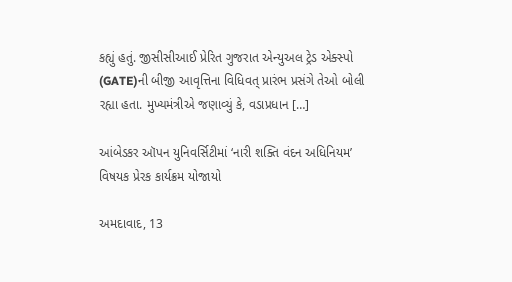કહ્યું હતું. જીસીસીઆઈ પ્રેરિત ગુજરાત એન્યુઅલ ટ્રેડ એક્સ્પો (GATE)ની બીજી આવૃત્તિના વિધિવત્ પ્રારંભ પ્રસંગે તેઓ બોલી રહ્યા હતા. મુખ્યમંત્રીએ જણાવ્યું કે, વડાપ્રધાન […]

આંબેડકર ઑપન યુનિવર્સિટીમાં ‘નારી શક્તિ વંદન અધિનિયમ’ વિષયક પ્રેરક કાર્યક્રમ યોજાયો

અમદાવાદ, 13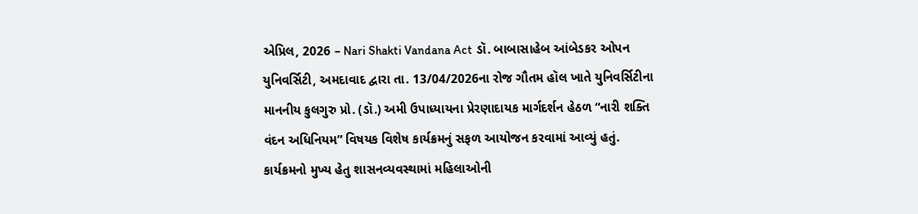એપ્રિલ, 2026 – Nari Shakti Vandana Act ડૉ. બાબાસાહેબ આંબેડકર ઓપન યુનિવર્સિટી, અમદાવાદ દ્વારા તા. 13/04/2026ના રોજ ગૌતમ હૉલ ખાતે યુનિવર્સિટીના માનનીય કુલગુરુ પ્રો. (ડૉ.) અમી ઉપાધ્યાયના પ્રેરણાદાયક માર્ગદર્શન હેઠળ “નારી શક્તિ વંદન અધિનિયમ” વિષયક વિશેષ કાર્યક્રમનું સફળ આયોજન કરવામાં આવ્યું હતું. કાર્યક્રમનો મુખ્ય હેતુ શાસનવ્યવસ્થામાં મહિલાઓની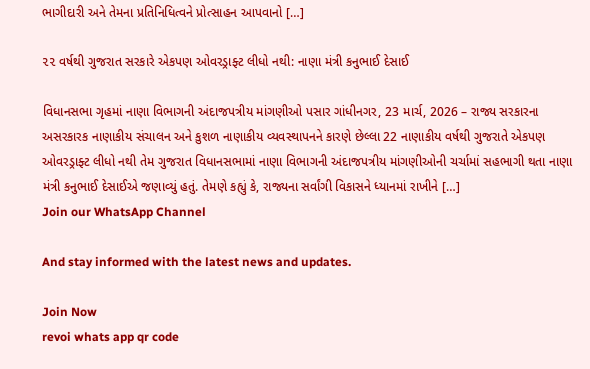ભાગીદારી અને તેમના પ્રતિનિધિત્વને પ્રોત્સાહન આપવાનો […]

૨૨ વર્ષથી ગુજરાત સરકારે એકપણ ઓવરડ્રાફ્ટ લીધો નથી: નાણા મંત્રી કનુભાઈ દેસાઈ

વિધાનસભા ગૃહમાં નાણા વિભાગની અંદાજપત્રીય માંગણીઓ પસાર ગાંધીનગર, 23 માર્ચ, 2026 – રાજ્ય સરકારના અસરકારક નાણાકીય સંચાલન અને કુશળ નાણાકીય વ્યવસ્થાપનને કારણે છેલ્લા 22 નાણાકીય વર્ષથી ગુજરાતે એકપણ ઓવરડ્રાફ્ટ લીધો નથી તેમ ગુજરાત વિધાનસભામાં નાણા વિભાગની અંદાજપત્રીય માંગણીઓની ચર્ચામાં સહભાગી થતા નાણા મંત્રી કનુભાઈ દેસાઈએ જણાવ્યું હતું. તેમણે કહ્યું કે, રાજ્યના સર્વાંગી વિકાસને ધ્યાનમાં રાખીને […]
Join our WhatsApp Channel

And stay informed with the latest news and updates.

Join Now
revoi whats app qr code